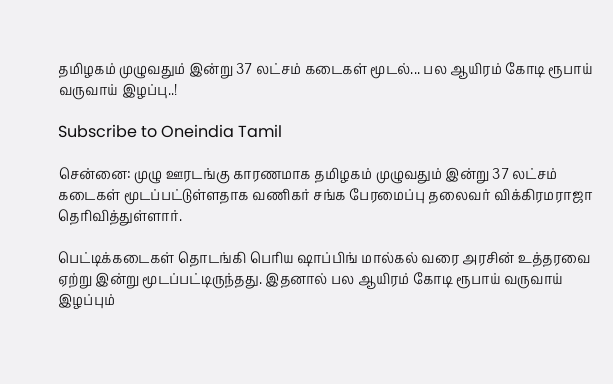தமிழகம் முழுவதும் இன்று 37 லட்சம் கடைகள் மூடல்... பல ஆயிரம் கோடி ரூபாய் வருவாய் இழப்பு..!

Subscribe to Oneindia Tamil

சென்னை: முழு ஊரடங்கு காரணமாக தமிழகம் முழுவதும் இன்று 37 லட்சம் கடைகள் மூடப்பட்டுள்ளதாக வணிகர் சங்க பேரமைப்பு தலைவர் விக்கிரமராஜா தெரிவித்துள்ளார்.

பெட்டிக்கடைகள் தொடங்கி பெரிய ஷாப்பிங் மால்கல் வரை அரசின் உத்தரவை ஏற்று இன்று மூடப்பட்டிருந்தது. இதனால் பல ஆயிரம் கோடி ரூபாய் வருவாய் இழப்பும்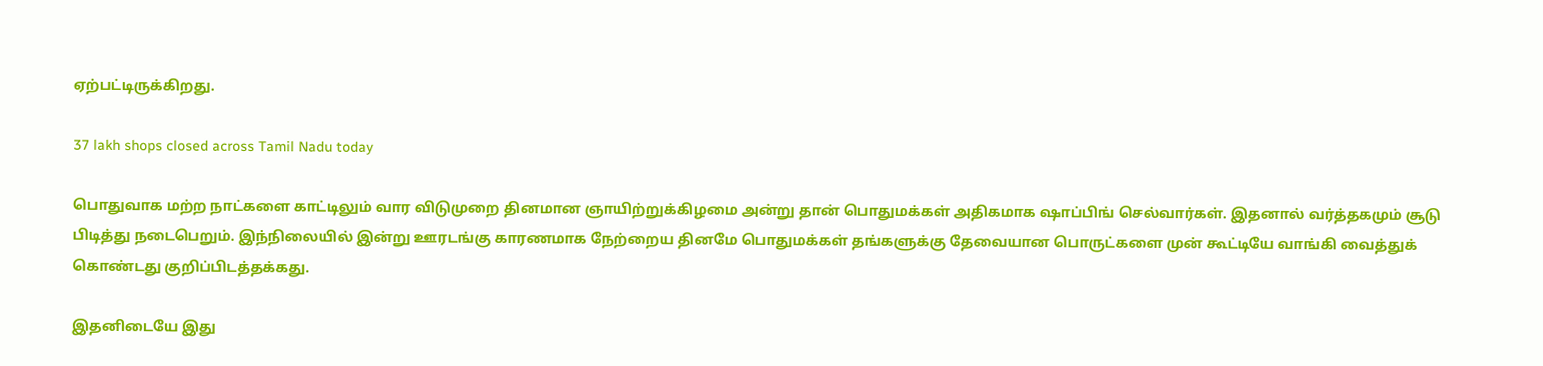ஏற்பட்டிருக்கிறது.

37 lakh shops closed across Tamil Nadu today

பொதுவாக மற்ற நாட்களை காட்டிலும் வார விடுமுறை தினமான ஞாயிற்றுக்கிழமை அன்று தான் பொதுமக்கள் அதிகமாக ஷாப்பிங் செல்வார்கள். இதனால் வர்த்தகமும் சூடு பிடித்து நடைபெறும். இந்நிலையில் இன்று ஊரடங்கு காரணமாக நேற்றைய தினமே பொதுமக்கள் தங்களுக்கு தேவையான பொருட்களை முன் கூட்டியே வாங்கி வைத்துக் கொண்டது குறிப்பிடத்தக்கது.

இதனிடையே இது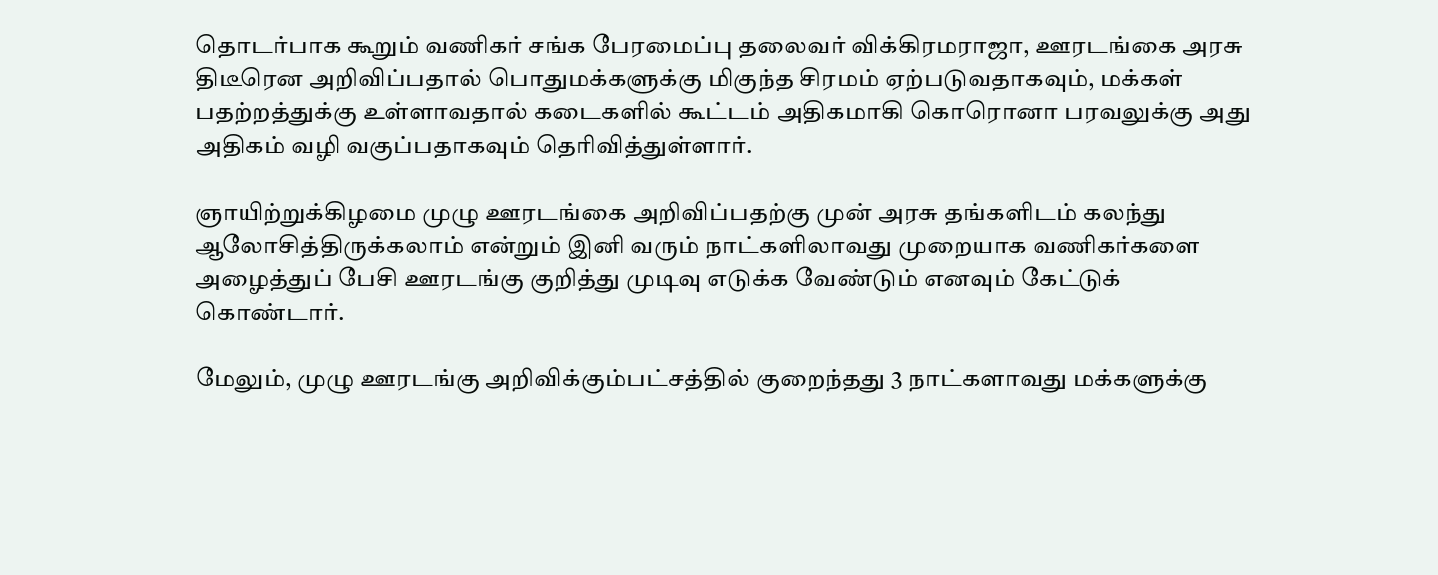தொடர்பாக கூறும் வணிகர் சங்க பேரமைப்பு தலைவர் விக்கிரமராஜா, ஊரடங்கை அரசு திடீரென அறிவிப்பதால் பொதுமக்களுக்கு மிகுந்த சிரமம் ஏற்படுவதாகவும், மக்கள் பதற்றத்துக்கு உள்ளாவதால் கடைகளில் கூட்டம் அதிகமாகி கொரொனா பரவலுக்கு அது அதிகம் வழி வகுப்பதாகவும் தெரிவித்துள்ளார்.

ஞாயிற்றுக்கிழமை முழு ஊரடங்கை அறிவிப்பதற்கு முன் அரசு தங்களிடம் கலந்து ஆலோசித்திருக்கலாம் என்றும் இனி வரும் நாட்களிலாவது முறையாக வணிகர்களை அழைத்துப் பேசி ஊரடங்கு குறித்து முடிவு எடுக்க வேண்டும் எனவும் கேட்டுக் கொண்டார்.

மேலும், முழு ஊரடங்கு அறிவிக்கும்பட்சத்தில் குறைந்தது 3 நாட்களாவது மக்களுக்கு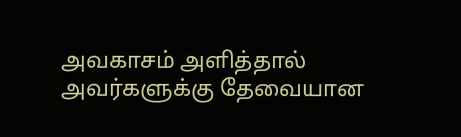அவகாசம் அளித்தால் அவர்களுக்கு தேவையான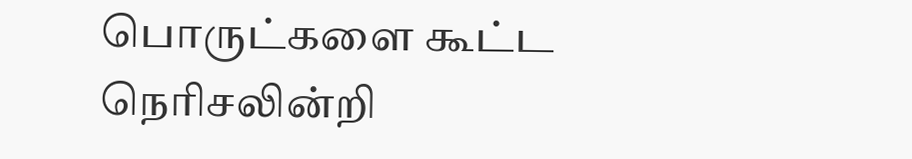பொருட்களை கூட்ட நெரிசலின்றி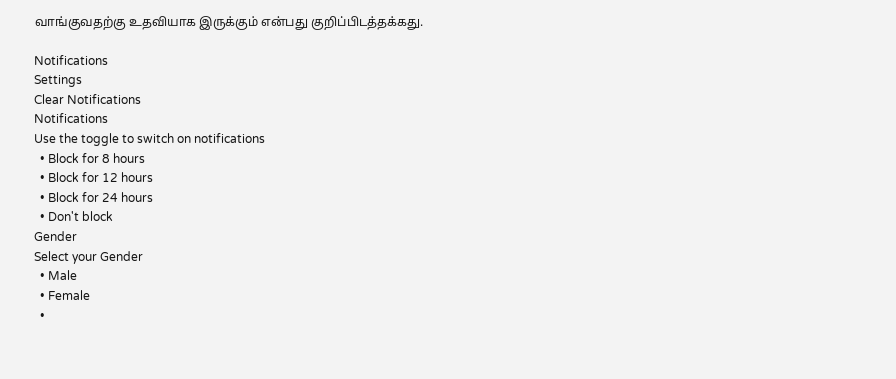வாங்குவதற்கு உதவியாக இருக்கும் என்பது குறிப்பிடத்தக்கது.

Notifications
Settings
Clear Notifications
Notifications
Use the toggle to switch on notifications
  • Block for 8 hours
  • Block for 12 hours
  • Block for 24 hours
  • Don't block
Gender
Select your Gender
  • Male
  • Female
  •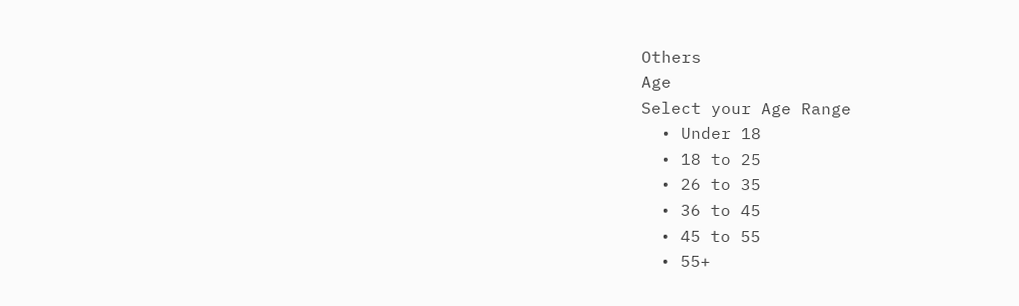Others
Age
Select your Age Range
  • Under 18
  • 18 to 25
  • 26 to 35
  • 36 to 45
  • 45 to 55
  • 55+